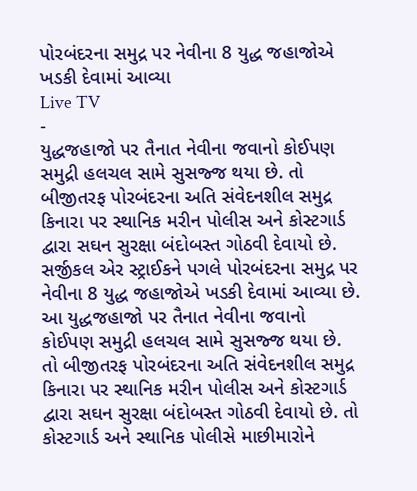પોરબંદરના સમુદ્ર પર નેવીના 8 યુદ્ધ જહાજોએ ખડકી દેવામાં આવ્યા
Live TV
-
યુદ્ધજહાજો પર તૈનાત નેવીના જવાનો કોઈપણ સમુદ્રી હલચલ સામે સુસજ્જ થયા છે. તો બીજીતરફ પોરબંદરના અતિ સંવેદનશીલ સમુદ્ર કિનારા પર સ્થાનિક મરીન પોલીસ અને કોસ્ટગાર્ડ દ્વારા સઘન સુરક્ષા બંદોબસ્ત ગોઠવી દેવાયો છે.
સર્જીકલ એર સ્ટ્રાઈકને પગલે પોરબંદરના સમુદ્ર પર નેવીના 8 યુદ્ધ જહાજોએ ખડકી દેવામાં આવ્યા છે. આ યુદ્ધજહાજો પર તૈનાત નેવીના જવાનો કોઈપણ સમુદ્રી હલચલ સામે સુસજ્જ થયા છે. તો બીજીતરફ પોરબંદરના અતિ સંવેદનશીલ સમુદ્ર કિનારા પર સ્થાનિક મરીન પોલીસ અને કોસ્ટગાર્ડ દ્વારા સઘન સુરક્ષા બંદોબસ્ત ગોઠવી દેવાયો છે. તો કોસ્ટગાર્ડ અને સ્થાનિક પોલીસે માછીમારોને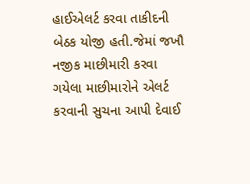હાઈએલર્ટ કરવા તાકીદની બેઠક યોજી હતી.જેમાં જખૌ નજીક માછીમારી કરવા ગયેલા માછીમારોને એલર્ટ કરવાની સુચના આપી દેવાઈ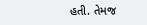હતી. તેમજ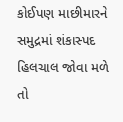કોઈપણ માછીમારને સમુદ્રમાં શંકાસ્પદ હિલચાલ જોવા મળે તો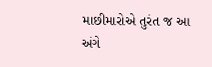માછીમારોએ તુરંત જ આ અંગે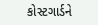કોસ્ટગાર્ડને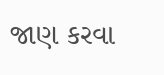જાણ કરવા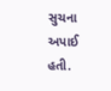સુચના અપાઈ હતી.